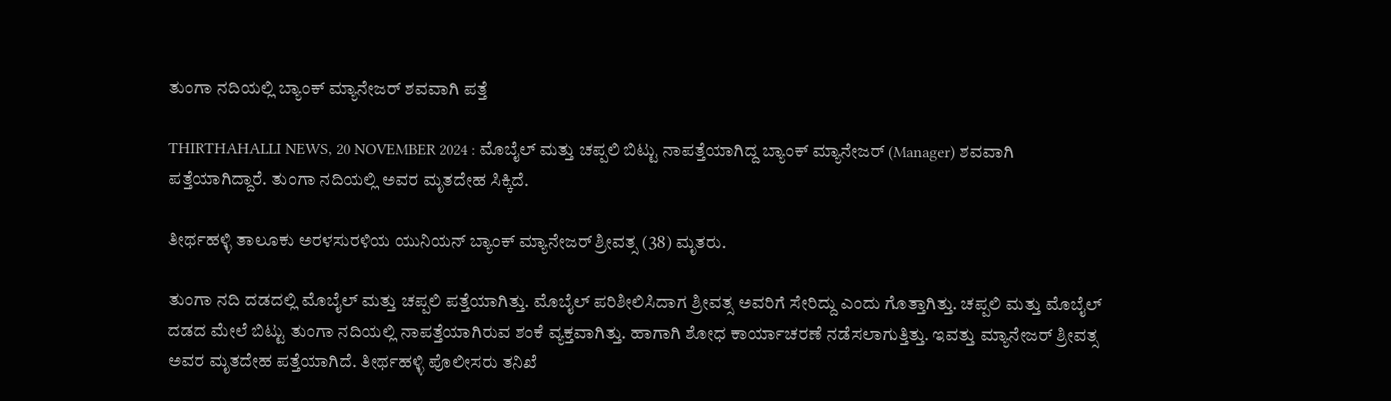ತುಂಗಾ ನದಿಯಲ್ಲಿ ಬ್ಯಾಂಕ್‌ ಮ್ಯಾನೇಜರ್‌ ಶವವಾಗಿ ಪತ್ತೆ

THIRTHAHALLI NEWS, 20 NOVEMBER 2024 : ಮೊಬೈಲ್‌ ಮತ್ತು ಚಪ್ಪಲಿ ಬಿಟ್ಟು ನಾಪತ್ತೆಯಾಗಿದ್ದ ಬ್ಯಾಂಕ್‌ ಮ್ಯಾನೇಜರ್‌ (Manager) ಶವವಾಗಿ ಪತ್ತೆಯಾಗಿದ್ದಾರೆ. ತುಂಗಾ ನದಿಯಲ್ಲಿ ಅವರ ಮೃತದೇಹ ಸಿಕ್ಕಿದೆ.

ತೀರ್ಥಹಳ್ಳಿ ತಾಲೂಕು ಅರಳಸುರಳಿಯ ಯುನಿಯನ್‌ ಬ್ಯಾಂಕ್‌ ಮ್ಯಾನೇಜರ್‌ ಶ್ರೀವತ್ಸ (38) ಮೃತರು.

ತುಂಗಾ ನದಿ ದಡದಲ್ಲಿ ಮೊಬೈಲ್‌ ಮತ್ತು ಚಪ್ಪಲಿ ಪತ್ತೆಯಾಗಿತ್ತು. ಮೊಬೈಲ್‌ ಪರಿಶೀಲಿಸಿದಾಗ ಶ್ರೀವತ್ಸ ಅವರಿಗೆ ಸೇರಿದ್ದು ಎಂದು ಗೊತ್ತಾಗಿತ್ತು. ಚಪ್ಪಲಿ ಮತ್ತು ಮೊಬೈಲ್‌ ದಡದ ಮೇಲೆ ಬಿಟ್ಟು ತುಂಗಾ ನದಿಯಲ್ಲಿ ನಾಪತ್ತೆಯಾಗಿರುವ ಶಂಕೆ ವ್ಯಕ್ತವಾಗಿತ್ತು. ಹಾಗಾಗಿ ಶೋಧ ಕಾರ್ಯಾಚರಣೆ ನಡೆಸಲಾಗುತ್ತಿತ್ತು. ಇವತ್ತು ‍ಮ್ಯಾನೇಜರ್‌ ಶ್ರೀವತ್ಸ ಅವರ ಮೃತದೇಹ ಪತ್ತೆಯಾಗಿದೆ. ತೀರ್ಥಹಳ್ಳಿ ಪೊಲೀಸರು ತನಿಖೆ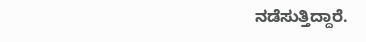ನಡೆಸುತ್ತಿದ್ದಾರೆ.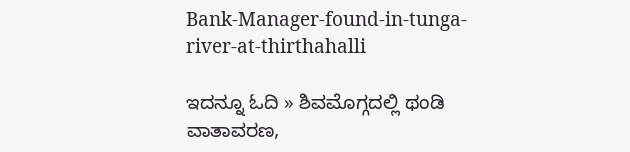Bank-Manager-found-in-tunga-river-at-thirthahalli

ಇದನ್ನೂ ಓದಿ » ಶಿವಮೊಗ್ಗದಲ್ಲಿ ಥಂಡಿ ವಾತಾವರಣ,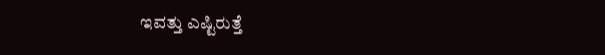ಇವತ್ತು ಎಷ್ಟಿರುತ್ತೆ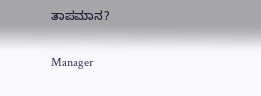ತಾಪಮಾನ?

Manager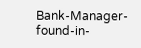Bank-Manager-found-in-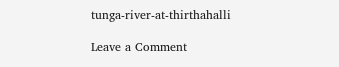tunga-river-at-thirthahalli

Leave a Comment